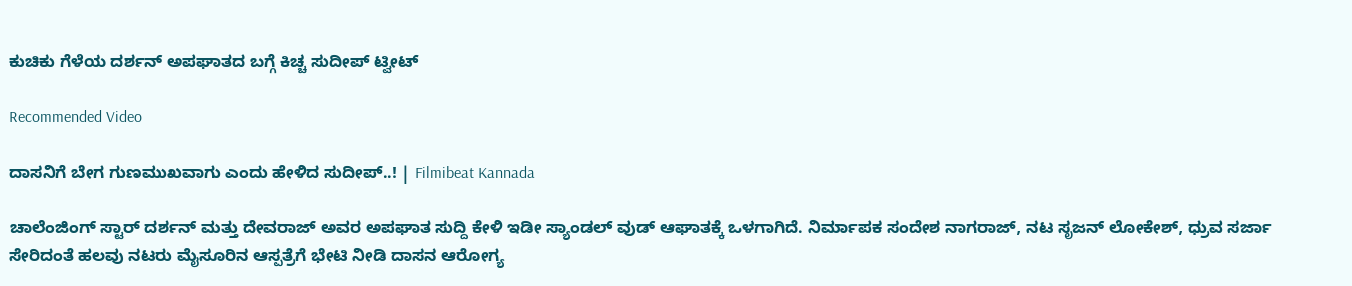ಕುಚಿಕು ಗೆಳೆಯ ದರ್ಶನ್ ಅಪಘಾತದ ಬಗ್ಗೆ ಕಿಚ್ಚ ಸುದೀಪ್ ಟ್ವೀಟ್

Recommended Video

ದಾಸನಿಗೆ ಬೇಗ ಗುಣಮುಖವಾಗು ಎಂದು ಹೇಳಿದ ಸುದೀಪ್..! | Filmibeat Kannada

ಚಾಲೆಂಜಿಂಗ್ ಸ್ಟಾರ್ ದರ್ಶನ್ ಮತ್ತು ದೇವರಾಜ್ ಅವರ ಅಪಘಾತ ಸುದ್ದಿ ಕೇಳಿ ಇಡೀ ಸ್ಯಾಂಡಲ್ ವುಡ್ ಆಘಾತಕ್ಕೆ ಒಳಗಾಗಿದೆ. ನಿರ್ಮಾಪಕ ಸಂದೇಶ ನಾಗರಾಜ್, ನಟ ಸೃಜನ್ ಲೋಕೇಶ್, ಧ್ರುವ ಸರ್ಜಾ ಸೇರಿದಂತೆ ಹಲವು ನಟರು ಮೈಸೂರಿನ ಆಸ್ಪತ್ರೆಗೆ ಭೇಟಿ ನೀಡಿ ದಾಸನ ಆರೋಗ್ಯ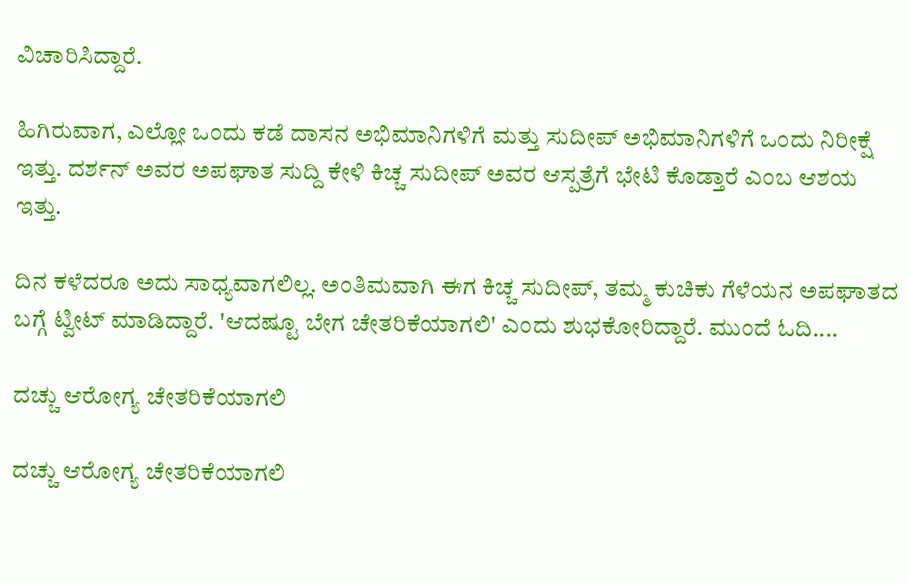ವಿಚಾರಿಸಿದ್ದಾರೆ.

ಹಿಗಿರುವಾಗ, ಎಲ್ಲೋ ಒಂದು ಕಡೆ ದಾಸನ ಅಭಿಮಾನಿಗಳಿಗೆ ಮತ್ತು ಸುದೀಪ್ ಅಭಿಮಾನಿಗಳಿಗೆ ಒಂದು ನಿರೀಕ್ಷೆ ಇತ್ತು. ದರ್ಶನ್ ಅವರ ಅಪಘಾತ ಸುದ್ದಿ ಕೇಳಿ ಕಿಚ್ಚ ಸುದೀಪ್ ಅವರ ಆಸ್ಪತ್ರೆಗೆ ಭೇಟಿ ಕೊಡ್ತಾರೆ ಎಂಬ ಆಶಯ ಇತ್ತು.

ದಿನ ಕಳೆದರೂ ಅದು ಸಾಧ್ಯವಾಗಲಿಲ್ಲ. ಅಂತಿಮವಾಗಿ ಈಗ ಕಿಚ್ಚ ಸುದೀಪ್, ತಮ್ಮ ಕುಚಿಕು ಗೆಳೆಯನ ಅಪಘಾತದ ಬಗ್ಗೆ ಟ್ವೀಟ್ ಮಾಡಿದ್ದಾರೆ. 'ಆದಷ್ಟೂ ಬೇಗ ಚೇತರಿಕೆಯಾಗಲಿ' ಎಂದು ಶುಭಕೋರಿದ್ದಾರೆ. ಮುಂದೆ ಓದಿ....

ದಚ್ಚು ಆರೋಗ್ಯ ಚೇತರಿಕೆಯಾಗಲಿ

ದಚ್ಚು ಆರೋಗ್ಯ ಚೇತರಿಕೆಯಾಗಲಿ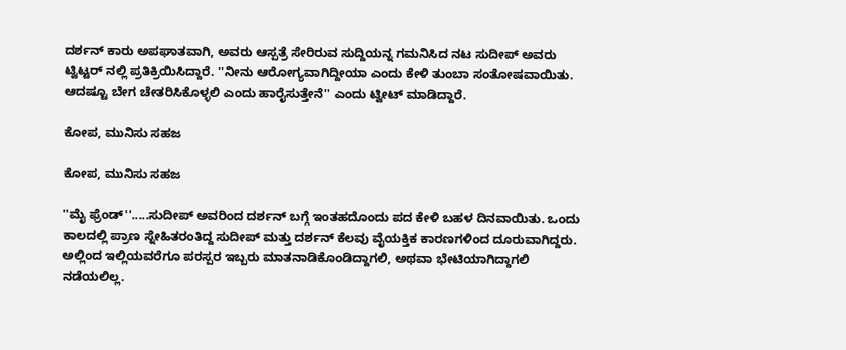ದರ್ಶನ್ ಕಾರು ಅಪಘಾತವಾಗಿ, ಅವರು ಆಸ್ಪತ್ರೆ ಸೇರಿರುವ ಸುದ್ದಿಯನ್ನ ಗಮನಿಸಿದ ನಟ ಸುದೀಪ್ ಅವರು ಟ್ವಿಟ್ಟರ್ ನಲ್ಲಿ ಪ್ರತಿಕ್ರಿಯಿಸಿದ್ದಾರೆ. ''ನೀನು ಆರೋಗ್ಯವಾಗಿದ್ದೀಯಾ ಎಂದು ಕೇಳಿ ತುಂಬಾ ಸಂತೋಷವಾಯಿತು. ಆದಷ್ಟೂ ಬೇಗ ಚೇತರಿಸಿಕೊಳ್ಳಲಿ ಎಂದು ಹಾರೈಸುತ್ತೇನೆ'' ಎಂದು ಟ್ವೀಟ್ ಮಾಡಿದ್ದಾರೆ.

ಕೋಪ, ಮುನಿಸು ಸಹಜ

ಕೋಪ, ಮುನಿಸು ಸಹಜ

''ಮೈ ಫ್ರೆಂಡ್''.....ಸುದೀಪ್ ಅವರಿಂದ ದರ್ಶನ್ ಬಗ್ಗೆ ಇಂತಹದೊಂದು ಪದ ಕೇಳಿ ಬಹಳ ದಿನವಾಯಿತು. ಒಂದು ಕಾಲದಲ್ಲಿ ಪ್ರಾಣ ಸ್ನೇಹಿತರಂತಿದ್ದ ಸುದೀಪ್ ಮತ್ತು ದರ್ಶನ್ ಕೆಲವು ವೈಯಕ್ತಿಕ ಕಾರಣಗಳಿಂದ ದೂರುವಾಗಿದ್ದರು. ಅಲ್ಲಿಂದ ಇಲ್ಲಿಯವರೆಗೂ ಪರಸ್ಪರ ಇಬ್ಬರು ಮಾತನಾಡಿಕೊಂಡಿದ್ದಾಗಲಿ, ಅಥವಾ ಭೇಟಿಯಾಗಿದ್ದಾಗಲಿ ನಡೆಯಲಿಲ್ಲ.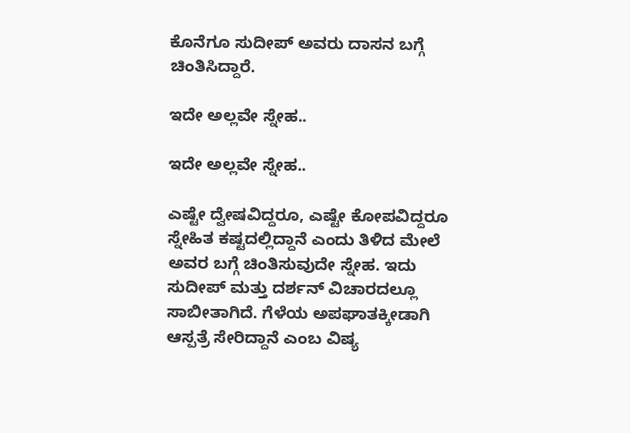ಕೊನೆಗೂ ಸುದೀಪ್ ಅವರು ದಾಸನ ಬಗ್ಗೆ ಚಿಂತಿಸಿದ್ದಾರೆ.

ಇದೇ ಅಲ್ಲವೇ ಸ್ನೇಹ..

ಇದೇ ಅಲ್ಲವೇ ಸ್ನೇಹ..

ಎಷ್ಟೇ ದ್ವೇಷವಿದ್ದರೂ, ಎಷ್ಟೇ ಕೋಪವಿದ್ದರೂ ಸ್ನೇಹಿತ ಕಷ್ಟದಲ್ಲಿದ್ದಾನೆ ಎಂದು ತಿಳಿದ ಮೇಲೆ ಅವರ ಬಗ್ಗೆ ಚಿಂತಿಸುವುದೇ ಸ್ನೇಹ. ಇದು ಸುದೀಪ್ ಮತ್ತು ದರ್ಶನ್ ವಿಚಾರದಲ್ಲೂ ಸಾಬೀತಾಗಿದೆ. ಗೆಳೆಯ ಅಪಘಾತಕ್ಕೀಡಾಗಿ ಆಸ್ಪತ್ರೆ ಸೇರಿದ್ದಾನೆ ಎಂಬ ವಿಷ್ಯ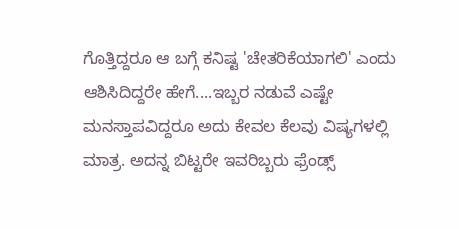ಗೊತ್ತಿದ್ದರೂ ಆ ಬಗ್ಗೆ ಕನಿಷ್ಟ 'ಚೇತರಿಕೆಯಾಗಲಿ' ಎಂದು ಆಶಿಸಿದಿದ್ದರೇ ಹೇಗೆ....ಇಬ್ಬರ ನಡುವೆ ಎಷ್ಟೇ ಮನಸ್ತಾಪವಿದ್ದರೂ ಅದು ಕೇವಲ ಕೆಲವು ವಿಷ್ಯಗಳಲ್ಲಿ ಮಾತ್ರ. ಅದನ್ನ ಬಿಟ್ಟರೇ ಇವರಿಬ್ಬರು ಫ್ರೆಂಡ್ಸ್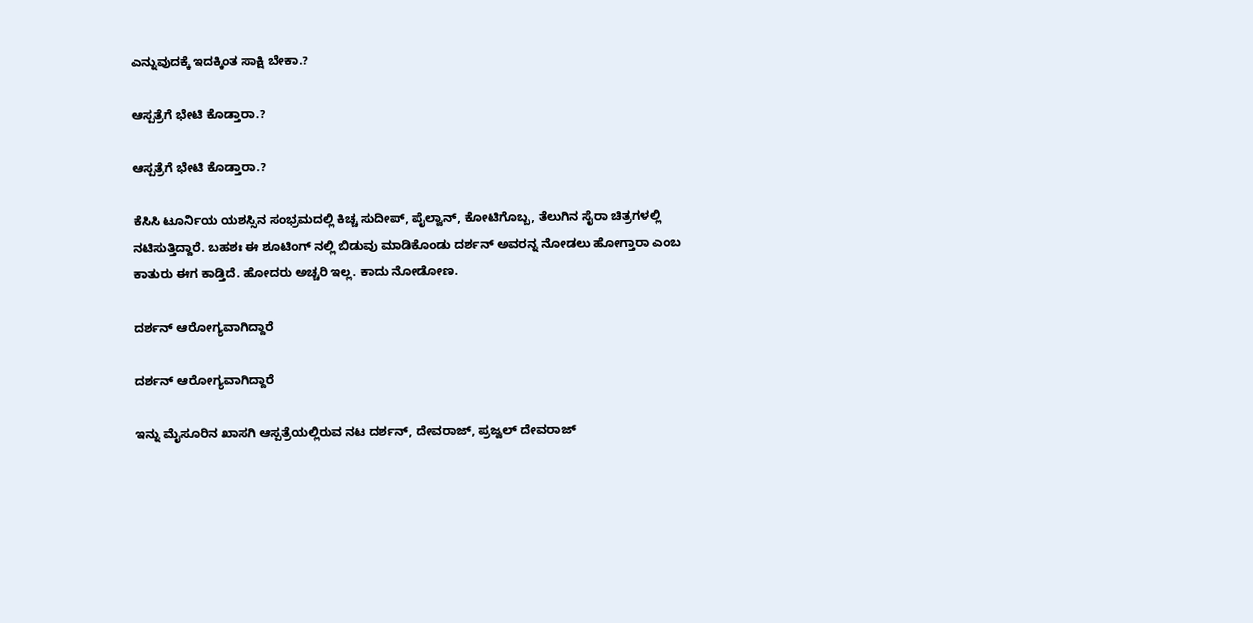ಎನ್ನುವುದಕ್ಕೆ ಇದಕ್ಕಿಂತ ಸಾಕ್ಷಿ ಬೇಕಾ.?

ಆಸ್ಪತ್ರೆಗೆ ಭೇಟಿ ಕೊಡ್ತಾರಾ.?

ಆಸ್ಪತ್ರೆಗೆ ಭೇಟಿ ಕೊಡ್ತಾರಾ.?

ಕೆಸಿಸಿ ಟೂರ್ನಿಯ ಯಶಸ್ಸಿನ ಸಂಭ್ರಮದಲ್ಲಿ ಕಿಚ್ಚ ಸುದೀಪ್, ಪೈಲ್ವಾನ್, ಕೋಟಿಗೊಬ್ಬ, ತೆಲುಗಿನ ಸೈರಾ ಚಿತ್ರಗಳಲ್ಲಿ ನಟಿಸುತ್ತಿದ್ದಾರೆ. ಬಹಶಃ ಈ ಶೂಟಿಂಗ್ ನಲ್ಲಿ ಬಿಡುವು ಮಾಡಿಕೊಂಡು ದರ್ಶನ್ ಅವರನ್ನ ನೋಡಲು ಹೋಗ್ತಾರಾ ಎಂಬ ಕಾತುರು ಈಗ ಕಾಡ್ತಿದೆ. ಹೋದರು ಅಚ್ಚರಿ ಇಲ್ಲ. ಕಾದು ನೋಡೋಣ.

ದರ್ಶನ್ ಆರೋಗ್ಯವಾಗಿದ್ದಾರೆ

ದರ್ಶನ್ ಆರೋಗ್ಯವಾಗಿದ್ದಾರೆ

ಇನ್ನು ಮೈಸೂರಿನ ಖಾಸಗಿ ಆಸ್ಪತ್ರೆಯಲ್ಲಿರುವ ನಟ ದರ್ಶನ್, ದೇವರಾಜ್, ಪ್ರಜ್ವಲ್ ದೇವರಾಜ್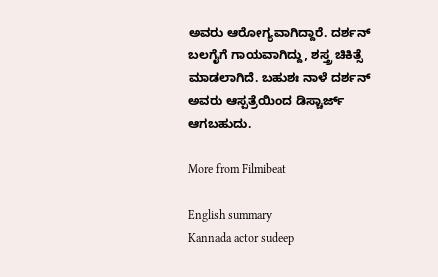ಅವರು ಆರೋಗ್ಯವಾಗಿದ್ದಾರೆ. ದರ್ಶನ್ ಬಲಗೈಗೆ ಗಾಯವಾಗಿದ್ದು, ಶಸ್ತ್ರ ಚಿಕಿತ್ಸೆ ಮಾಡಲಾಗಿದೆ. ಬಹುಶಃ ನಾಳೆ ದರ್ಶನ್ ಅವರು ಆಸ್ಪತ್ರೆಯಿಂದ ಡಿಸ್ಚಾರ್ಜ್ ಆಗಬಹುದು.

More from Filmibeat

English summary
Kannada actor sudeep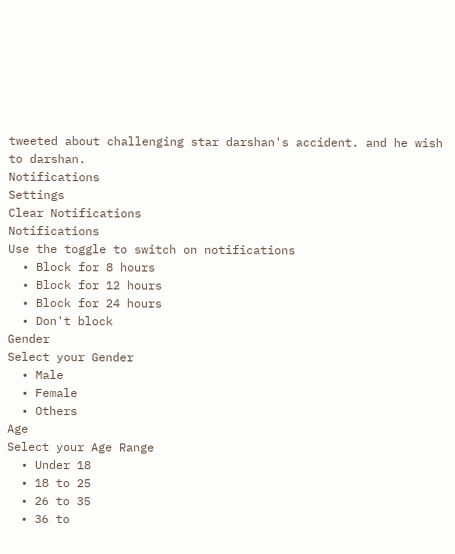tweeted about challenging star darshan's accident. and he wish to darshan.
Notifications
Settings
Clear Notifications
Notifications
Use the toggle to switch on notifications
  • Block for 8 hours
  • Block for 12 hours
  • Block for 24 hours
  • Don't block
Gender
Select your Gender
  • Male
  • Female
  • Others
Age
Select your Age Range
  • Under 18
  • 18 to 25
  • 26 to 35
  • 36 to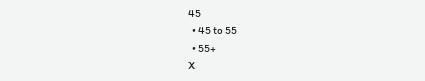45
  • 45 to 55
  • 55+
X